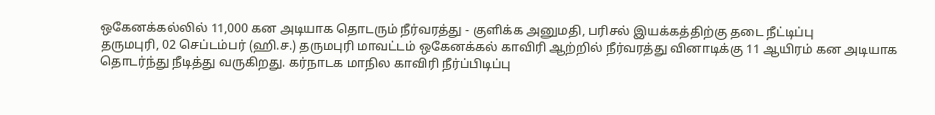ஒகேனக்கல்லில் 11,000 கன அடியாக தொடரும் நீர்வரத்து - குளிக்க அனுமதி, பரிசல் இயக்கத்திற்கு தடை நீட்டிப்பு
தருமபுரி, 02 செப்டம்பர் (ஹி.ச.) தருமபுரி மாவட்டம் ஒகேனக்கல் காவிரி ஆற்றில் நீர்வரத்து வினாடிக்கு 11 ஆயிரம் கன அடியாக தொடர்ந்து நீடித்து வருகிறது. கர்நாடக மாநில காவிரி நீர்ப்பிடிப்பு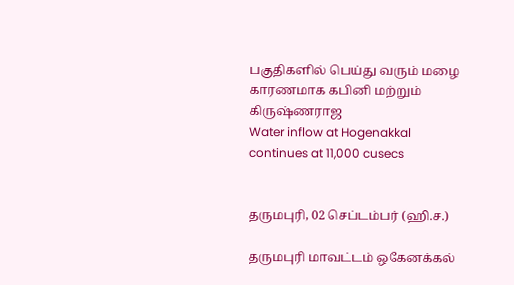பகுதிகளில் பெய்து வரும் மழை காரணமாக கபினி மற்றும் கிருஷ்ணராஜ
Water inflow at Hogenakkal continues at 11,000 cusecs


தருமபுரி, 02 செப்டம்பர் (ஹி.ச.)

தருமபுரி மாவட்டம் ஒகேனக்கல்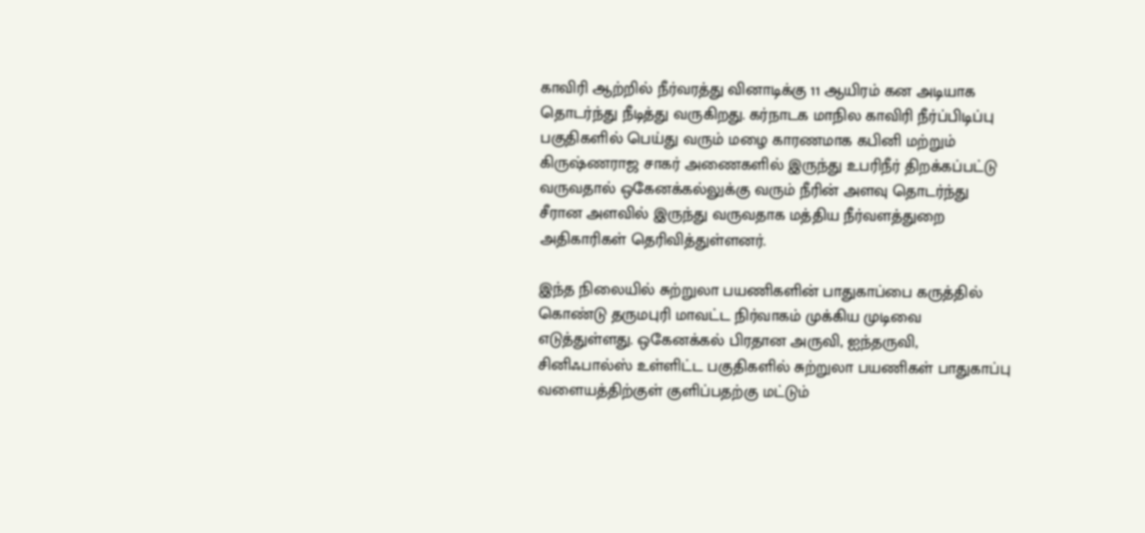காவிரி ஆற்றில் நீர்வரத்து வினாடிக்கு 11 ஆயிரம் கன அடியாக தொடர்ந்து நீடித்து வருகிறது. கர்நாடக மாநில காவிரி நீர்ப்பிடிப்பு பகுதிகளில் பெய்து வரும் மழை காரணமாக கபினி மற்றும் கிருஷ்ணராஜ சாகர் அணைகளில் இருந்து உபரிநீர் திறக்கப்பட்டு வருவதால் ஒகேனக்கல்லுக்கு வரும் நீரின் அளவு தொடர்ந்து சீரான அளவில் இருந்து வருவதாக மத்திய நீர்வளத்துறை அதிகாரிகள் தெரிவித்துள்ளனர்.

இந்த நிலையில் சுற்றுலா பயணிகளின் பாதுகாப்பை கருத்தில் கொண்டு தருமபுரி மாவட்ட நிர்வாகம் முக்கிய முடிவை எடுத்துள்ளது. ஒகேனக்கல் பிரதான அருவி, ஐந்தருவி, சினிஃபால்ஸ் உள்ளிட்ட பகுதிகளில் சுற்றுலா பயணிகள் பாதுகாப்பு வளையத்திற்குள் குளிப்பதற்கு மட்டும்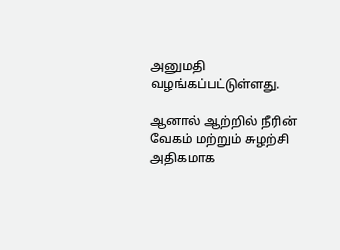அனுமதி வழங்கப்பட்டுள்ளது.

ஆனால் ஆற்றில் நீரின் வேகம் மற்றும் சுழற்சி அதிகமாக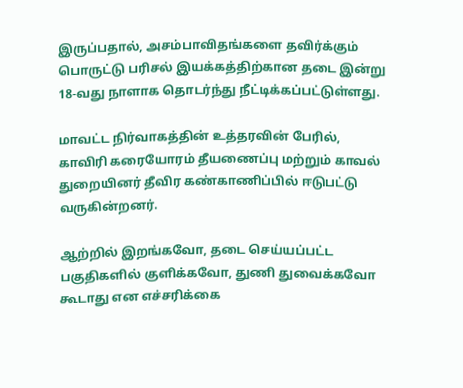இருப்பதால், அசம்பாவிதங்களை தவிர்க்கும் பொருட்டு பரிசல் இயக்கத்திற்கான தடை இன்று 18-வது நாளாக தொடர்ந்து நீட்டிக்கப்பட்டுள்ளது.

மாவட்ட நிர்வாகத்தின் உத்தரவின் பேரில், காவிரி கரையோரம் தீயணைப்பு மற்றும் காவல் துறையினர் தீவிர கண்காணிப்பில் ஈடுபட்டு வருகின்றனர்.

ஆற்றில் இறங்கவோ, தடை செய்யப்பட்ட பகுதிகளில் குளிக்கவோ, துணி துவைக்கவோ கூடாது என எச்சரிக்கை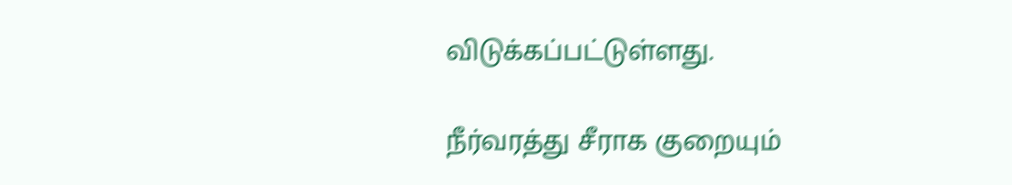விடுக்கப்பட்டுள்ளது.

நீர்வரத்து சீராக குறையும்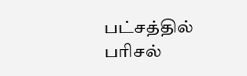பட்சத்தில் பரிசல்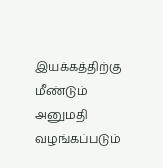இயக்கத்திற்கு மீண்டும் அனுமதி வழங்கப்படும்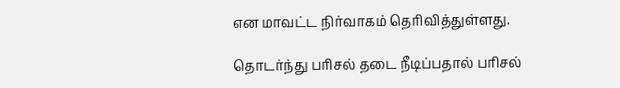என மாவட்ட நிர்வாகம் தெரிவித்துள்ளது.

தொடர்ந்து பரிசல் தடை நீடிப்பதால் பரிசல்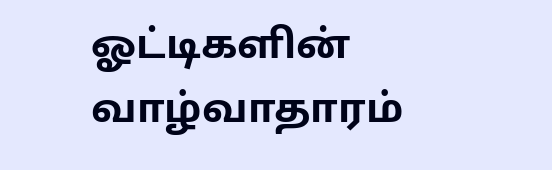ஓட்டிகளின் வாழ்வாதாரம்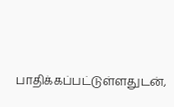பாதிக்கப்பட்டுள்ளதுடன்,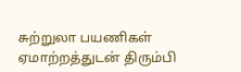சுற்றுலா பயணிகள் ஏமாற்றத்துடன் திரும்பி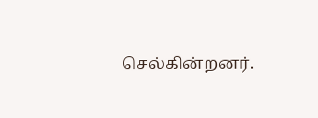செல்கின்றனர்.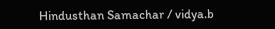Hindusthan Samachar / vidya.b